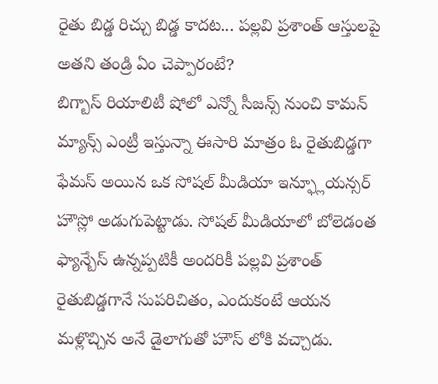రైతు బిడ్డ రిచ్చు బిడ్డ కాదట... పల్లవి ప్రశాంత్ ఆస్తులపై అతని తండ్రి ఏం చెప్పారంటే?
బిగ్బాస్ రియాలిటీ షోలో ఎన్నో సీజన్స్ నుంచి కామన్ మ్యాన్స్ ఎంట్రీ ఇస్తున్నా ఈసారి మాత్రం ఓ రైతుబిడ్డగా ఫేమస్ అయిన ఒక సోషల్ మీడియా ఇన్ఫ్లూయన్సర్ హౌస్లో అడుగుపెట్టాడు. సోషల్ మీడియాలో బోలెడంత ఫ్యాన్బేస్ ఉన్నప్పటికీ అందరికీ పల్లవి ప్రశాంత్ రైతుబిడ్డగానే సుపరిచితం, ఎందుకంటే ఆయన మళ్లొచ్చిన అనే డైలాగుతో హౌస్ లోకి వచ్చాడు.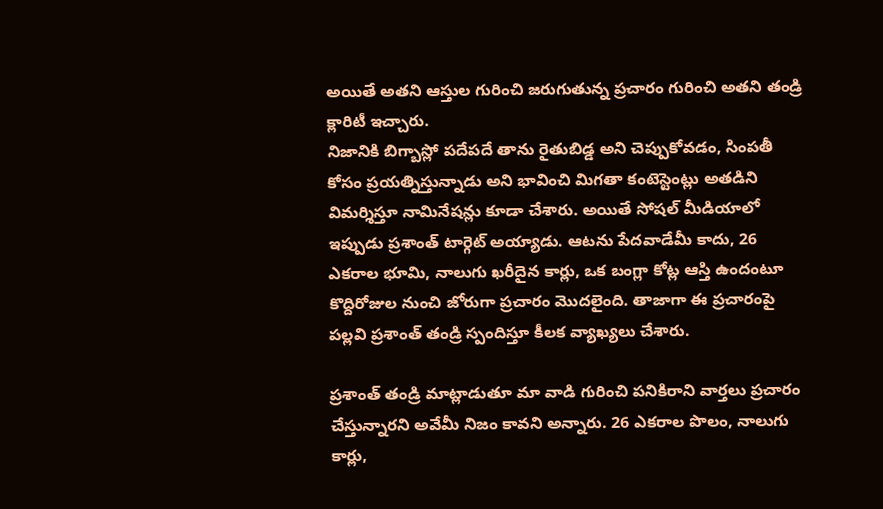అయితే అతని ఆస్తుల గురించి జరుగుతున్న ప్రచారం గురించి అతని తండ్రి క్లారిటీ ఇచ్చారు.
నిజానికి బిగ్బాస్లో పదేపదే తాను రైతుబిడ్డ అని చెప్పుకోవడం, సింపతీ కోసం ప్రయత్నిస్తున్నాడు అని భావించి మిగతా కంటెస్టెంట్లు అతడిని విమర్శిస్తూ నామినేషన్లు కూడా చేశారు. అయితే సోషల్ మీడియాలో ఇప్పుడు ప్రశాంత్ టార్గెట్ అయ్యాడు. ఆటను పేదవాడేమీ కాదు, 26 ఎకరాల భూమి, నాలుగు ఖరీదైన కార్లు, ఒక బంగ్లా కోట్ల ఆస్తి ఉందంటూ కొద్దిరోజుల నుంచి జోరుగా ప్రచారం మొదలైంది. తాజాగా ఈ ప్రచారంపై పల్లవి ప్రశాంత్ తండ్రి స్పందిస్తూ కీలక వ్యాఖ్యలు చేశారు.

ప్రశాంత్ తండ్రి మాట్లాడుతూ మా వాడి గురించి పనికిరాని వార్తలు ప్రచారం చేస్తున్నారని అవేమీ నిజం కావని అన్నారు. 26 ఎకరాల పొలం, నాలుగు కార్లు,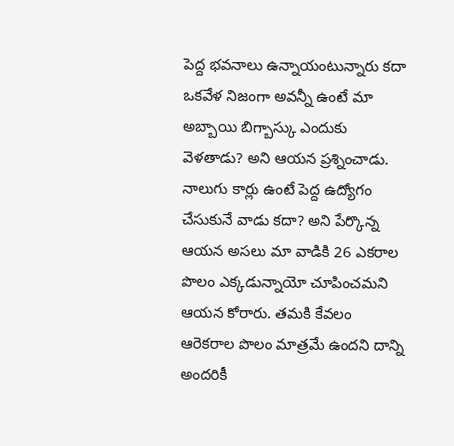పెద్ద భవనాలు ఉన్నాయంటున్నారు కదా ఒకవేళ నిజంగా అవన్నీ ఉంటే మా అబ్బాయి బిగ్బాస్కు ఎందుకు వెళతాడు? అని ఆయన ప్రశ్నించాడు.
నాలుగు కార్లు ఉంటే పెద్ద ఉద్యోగం చేసుకునే వాడు కదా? అని పేర్కొన్న ఆయన అసలు మా వాడికి 26 ఎకరాల పొలం ఎక్కడున్నాయో చూపించమని ఆయన కోరారు. తమకి కేవలం ఆరెకరాల పొలం మాత్రమే ఉందని దాన్ని అందరికీ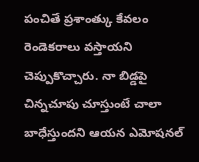పంచితే ప్రశాంత్కు కేవలం రెండెకరాలు వస్తాయని చెప్పుకొచ్చారు. నా బిడ్డపై చిన్నచూపు చూస్తుంటే చాలా బాధేస్తుందని ఆయన ఎమోషనల్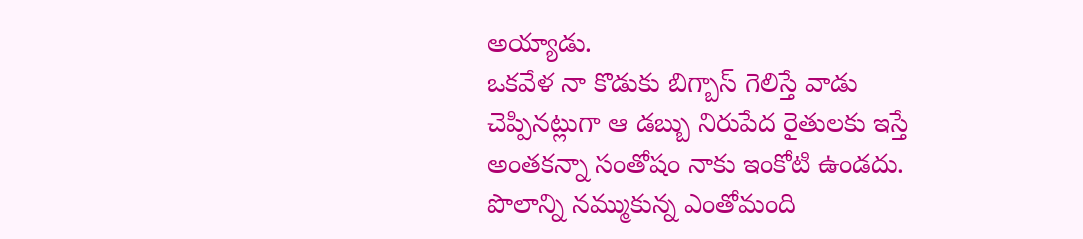అయ్యాడు.
ఒకవేళ నా కొడుకు బిగ్బాస్ గెలిస్తే వాడు చెప్పినట్లుగా ఆ డబ్బు నిరుపేద రైతులకు ఇస్తే అంతకన్నా సంతోషం నాకు ఇంకోటి ఉండదు. పొలాన్ని నమ్ముకున్న ఎంతోమంది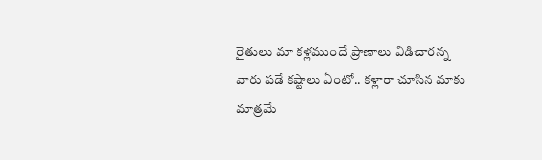రైతులు మా కళ్లముందే ప్రాణాలు విడిచారన్న వారు పడే కష్టాలు ఏంటో.. కళ్లారా చూసిన మాకు మాత్రమే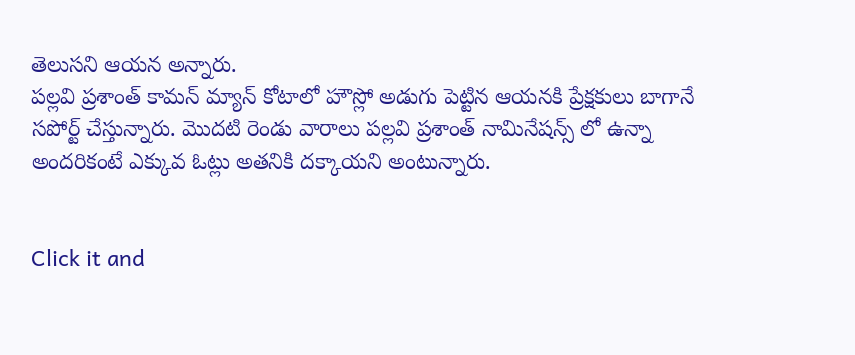తెలుసని ఆయన అన్నారు.
పల్లవి ప్రశాంత్ కామన్ మ్యాన్ కోటాలో హౌస్లో అడుగు పెట్టిన ఆయనకి ప్రేక్షకులు బాగానే సపోర్ట్ చేస్తున్నారు. మొదటి రెండు వారాలు పల్లవి ప్రశాంత్ నామినేషన్స్ లో ఉన్నా అందరికంటే ఎక్కువ ఓట్లు అతనికి దక్కాయని అంటున్నారు.


Click it and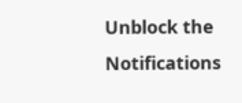Unblock the Notifications